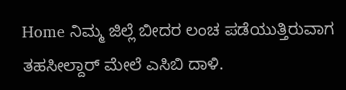Home ನಿಮ್ಮ ಜಿಲ್ಲೆ ಬೀದರ ಲಂಚ ಪಡೆಯುತ್ತಿರುವಾಗ ತಹಸೀಲ್ದಾರ್ ಮೇಲೆ ಎಸಿಬಿ ದಾಳಿ.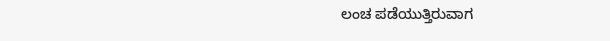ಲಂಚ ಪಡೆಯುತ್ತಿರುವಾಗ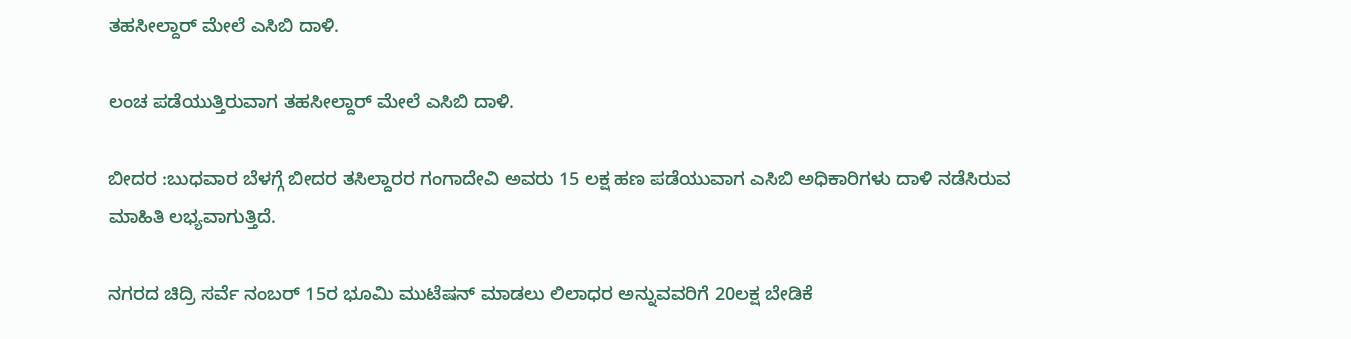ತಹಸೀಲ್ದಾರ್ ಮೇಲೆ ಎಸಿಬಿ ದಾಳಿ.

ಲಂಚ ಪಡೆಯುತ್ತಿರುವಾಗ ತಹಸೀಲ್ದಾರ್ ಮೇಲೆ ಎಸಿಬಿ ದಾಳಿ.

ಬೀದರ :ಬುಧವಾರ ಬೆಳಗ್ಗೆ ಬೀದರ ತಸಿಲ್ದಾರರ ಗಂಗಾದೇವಿ ಅವರು 15 ಲಕ್ಷ ಹಣ ಪಡೆಯುವಾಗ ಎಸಿಬಿ ಅಧಿಕಾರಿಗಳು ದಾಳಿ ನಡೆಸಿರುವ ಮಾಹಿತಿ ಲಭ್ಯವಾಗುತ್ತಿದೆ.

ನಗರದ ಚಿದ್ರಿ ಸರ್ವೆ ನಂಬರ್ 15ರ ಭೂಮಿ ಮುಟೆಷನ್ ಮಾಡಲು ಲಿಲಾಧರ ಅನ್ನುವವರಿಗೆ 20ಲಕ್ಷ ಬೇಡಿಕೆ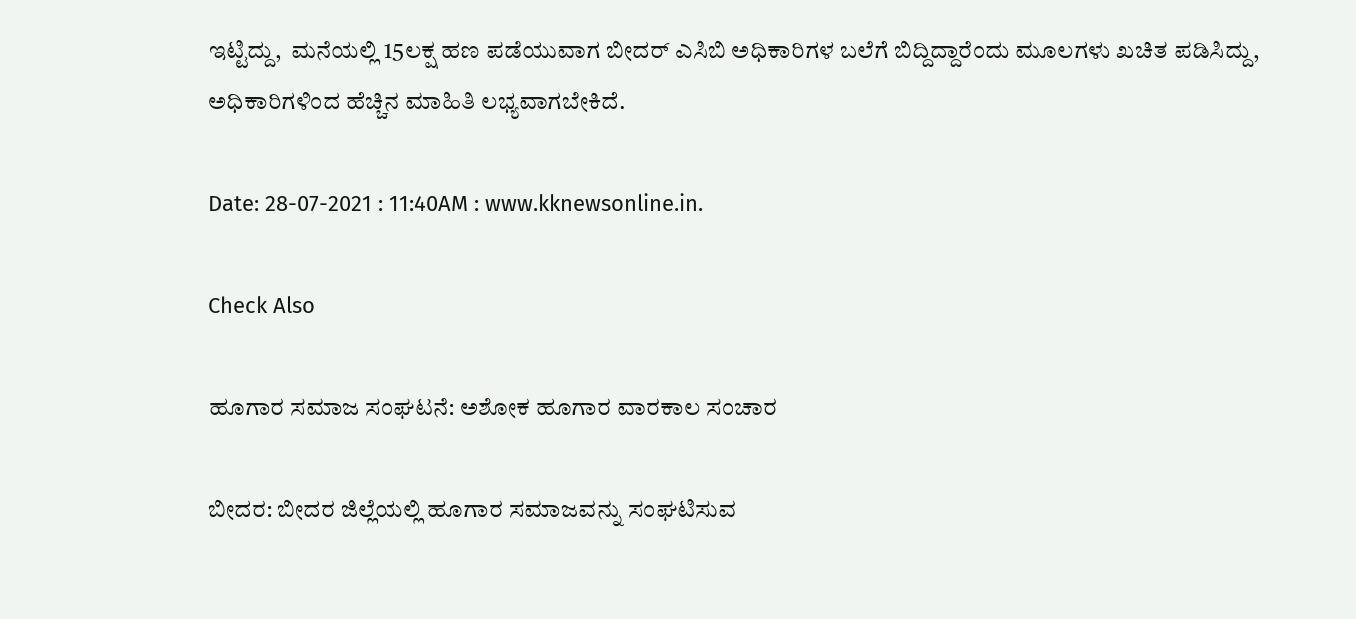ಇಟ್ಟಿದ್ದು,  ಮನೆಯಲ್ಲಿ 15ಲಕ್ಷ ಹಣ ಪಡೆಯುವಾಗ ಬೀದರ್ ಎಸಿಬಿ ಅಧಿಕಾರಿಗಳ ಬಲೆಗೆ ಬಿದ್ದಿದ್ದಾರೆಂದು ಮೂಲಗಳು ಖಚಿತ ಪಡಿಸಿದ್ದು, ಅಧಿಕಾರಿಗಳಿಂದ ಹೆಚ್ಚಿನ ಮಾಹಿತಿ ಲಭ್ಯವಾಗಬೇಕಿದೆ.

Date: 28-07-2021 : 11:40AM : www.kknewsonline.in.

Check Also

ಹೂಗಾರ ಸಮಾಜ ಸಂಘಟನೆ: ಅಶೋಕ ಹೂಗಾರ ವಾರಕಾಲ ಸಂಚಾರ

ಬೀದರ: ಬೀದರ‌ ಜಿಲ್ಲೆಯಲ್ಲಿ ಹೂಗಾರ ಸಮಾಜವನ್ನು ಸಂಘಟಿಸುವ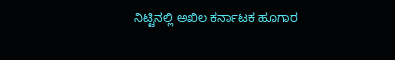ನಿಟ್ಟಿನಲ್ಲಿ ಅಖಿಲ ಕರ್ನಾಟಕ ಹೂಗಾರ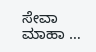ಸೇವಾ ಮಾಹಾ …